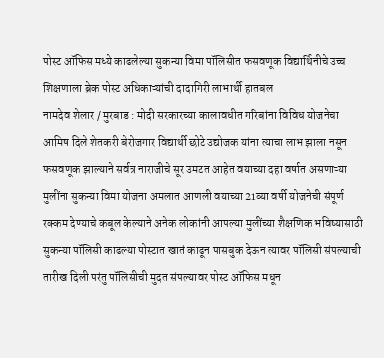पोस्ट ऑफिस मध्ये काढलेल्या सुकन्या विमा पॉलिसीत फसवणूक विद्यार्थिनीचे उच्च शिक्षणाला ब्रेक पोस्ट अधिकाऱ्यांची दादागिरी लाभार्थी हातबल
नामदेव शेलार / मुरबाड : मोदी सरकारच्या कालावधीत गरिबांना विविध योजनेचा आमिष दिले शेतकरी बेरोजगार विद्यार्थी छोटे उद्योजक यांना त्याचा लाभ झाला नसून फसवणूक झाल्याने सर्वत्र नाराजीचे सूर उमटत आहेत वयाच्या दहा वर्षात असणाऱ्या मुलींना सुकन्या विमा योजना अमलात आणली वयाच्या 21व्या वर्षी योजनेची संपूर्ण रक्कम देण्याचे कबूल केल्याने अनेक लोकांनी आपल्या मुलींच्या शैक्षणिक भविष्यासाठी सुकन्या पॉलिसी काढल्या पोस्टात खातं काढून पासबुक देऊन त्यावर पॉलिसी संपल्याची तारीख दिली परंतु पॉलिसीची मुदत संपल्यावर पोस्ट ऑफिस मधून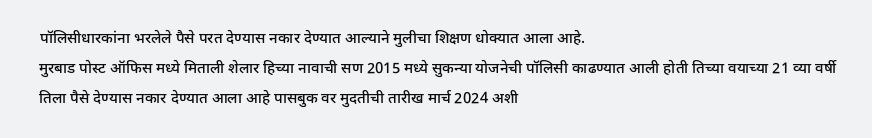पॉलिसीधारकांना भरलेले पैसे परत देण्यास नकार देण्यात आल्याने मुलीचा शिक्षण धोक्यात आला आहे.
मुरबाड पोस्ट ऑफिस मध्ये मिताली शेलार हिच्या नावाची सण 2015 मध्ये सुकन्या योजनेची पॉलिसी काढण्यात आली होती तिच्या वयाच्या 21 व्या वर्षी तिला पैसे देण्यास नकार देण्यात आला आहे पासबुक वर मुदतीची तारीख मार्च 2024 अशी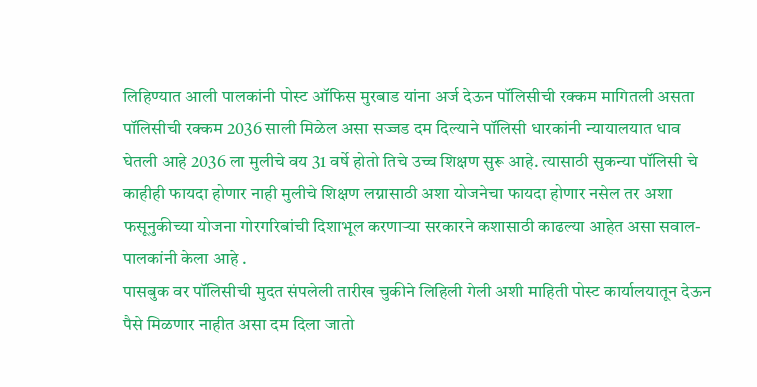लिहिण्यात आली पालकांनी पोस्ट ऑफिस मुरबाड यांना अर्ज देऊन पॉलिसीची रक्कम मागितली असता पॉलिसीची रक्कम 2036 साली मिळेल असा सज्जड दम दिल्याने पॉलिसी धारकांनी न्यायालयात धाव घेतली आहे 2036 ला मुलीचे वय 31 वर्षे होतो तिचे उच्च शिक्षण सुरू आहे. त्यासाठी सुकन्या पॉलिसी चे काहीही फायदा होणार नाही मुलीचे शिक्षण लग्नासाठी अशा योजनेचा फायदा होणार नसेल तर अशा फसूनुकीच्या योजना गोरगरिबांची दिशाभूल करणाऱ्या सरकारने कशासाठी काढल्या आहेत असा सवाल-पालकांनी केला आहे .
पासबुक वर पॉलिसीची मुदत संपलेली तारीख चुकीने लिहिली गेली अशी माहिती पोस्ट कार्यालयातून देऊन पैसे मिळणार नाहीत असा दम दिला जातो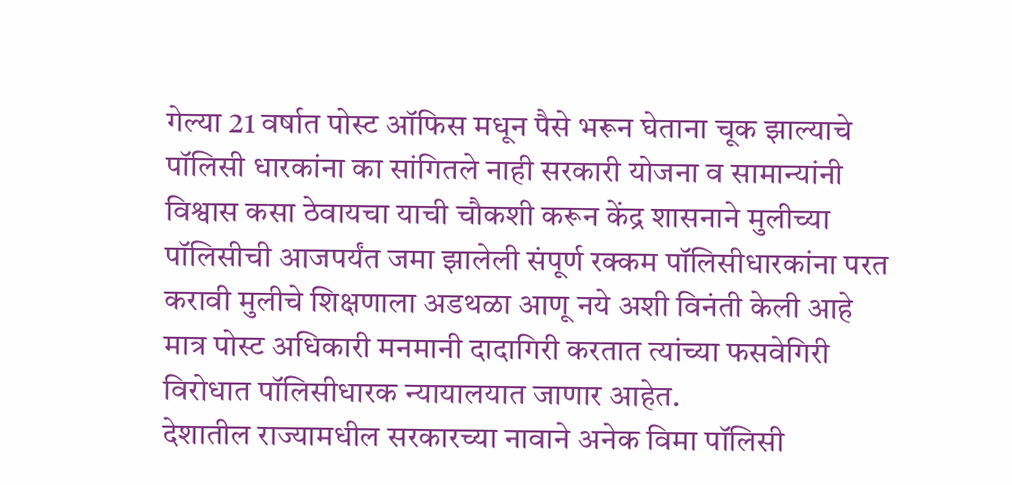गेल्या 21 वर्षात पोस्ट ऑफिस मधून पैसे भरून घेताना चूक झाल्याचे पॉलिसी धारकांना का सांगितले नाही सरकारी योजना व सामान्यांनी विश्वास कसा ठेवायचा याची चौकशी करून केंद्र शासनाने मुलीच्या पॉलिसीची आजपर्यंत जमा झालेली संपूर्ण रक्कम पॉलिसीधारकांना परत करावी मुलीचे शिक्षणाला अडथळा आणू नये अशी विनंती केली आहे मात्र पोस्ट अधिकारी मनमानी दादागिरी करतात त्यांच्या फसवेगिरी विरोधात पॉलिसीधारक न्यायालयात जाणार आहेत.
देशातील राज्यामधील सरकारच्या नावाने अनेक विमा पॉलिसी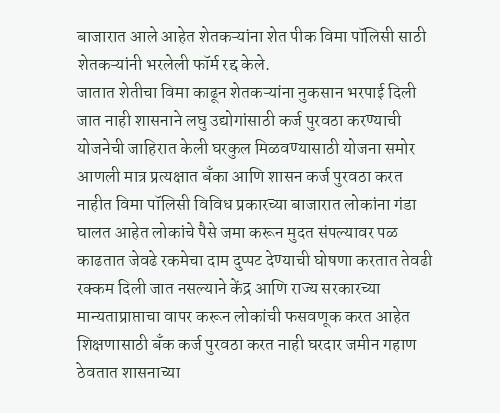बाजारात आले आहेत शेतकऱ्यांना शेत पीक विमा पॉलिसी साठी शेतकऱ्यांनी भरलेली फॉर्म रद्द केले.
जातात शेतीचा विमा काढून शेतकऱ्यांना नुकसान भरपाई दिली जात नाही शासनाने लघु उद्योगांसाठी कर्ज पुरवठा करण्याची योजनेची जाहिरात केली घरकुल मिळवण्यासाठी योजना समोर आणली मात्र प्रत्यक्षात बँका आणि शासन कर्ज पुरवठा करत नाहीत विमा पॉलिसी विविध प्रकारच्या बाजारात लोकांना गंडा घालत आहेत लोकांचे पैसे जमा करून मुदत संपल्यावर पळ काढतात जेवढे रकमेचा दाम दुप्पट देण्याची घोषणा करतात तेवढी रक्कम दिली जात नसल्याने केंद्र आणि राज्य सरकारच्या मान्यताप्राप्ताचा वापर करून लोकांची फसवणूक करत आहेत शिक्षणासाठी बँक कर्ज पुरवठा करत नाही घरदार जमीन गहाण ठेवतात शासनाच्या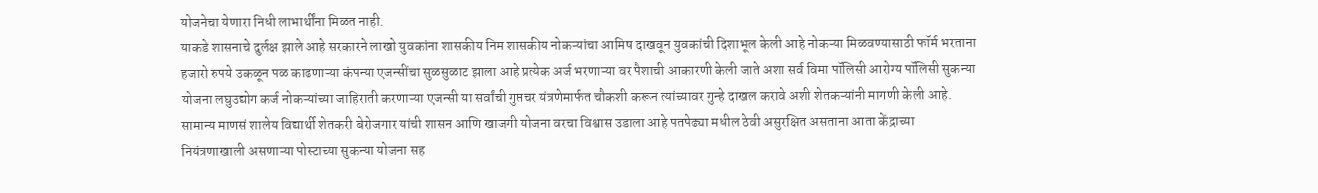योजनेचा येणारा निधी लाभार्थींना मिळत नाही.
याकडे शासनाचे दुर्लक्ष झाले आहे सरकारने लाखो युवकांना शासकीय निम शासकीय नोकऱ्यांचा आमिष दाखवून युवकांची दिशाभूल केली आहे नोकऱ्या मिळवण्यासाठी फॉर्म भरताना हजारो रुपये उकळून पळ काढणाऱ्या कंपन्या एजन्सींचा सुळसुळाट झाला आहे प्रत्येक अर्ज भरणाऱ्या वर पैशाची आकारणी केली जाते अशा सर्व विमा पॉलिसी आरोग्य पॉलिसी सुकन्या योजना लघुउद्योग कर्ज नोकऱ्यांच्या जाहिराती करणाऱ्या एजन्सी या सर्वांची गुप्तचर यंत्रणेमार्फत चौकशी करून त्यांच्यावर गुन्हे दाखल करावे अशी शेतकऱ्यांनी मागणी केली आहे.
सामान्य माणसं शालेय विद्यार्थी शेतकरी बेरोजगार यांची शासन आणि खाजगी योजना वरचा विश्वास उडाला आहे पतपेढ्या मधील ठेवी असुरक्षित असताना आता केंद्राच्या नियंत्रणाखाली असणाऱ्या पोस्टाच्या सुकन्या योजना सह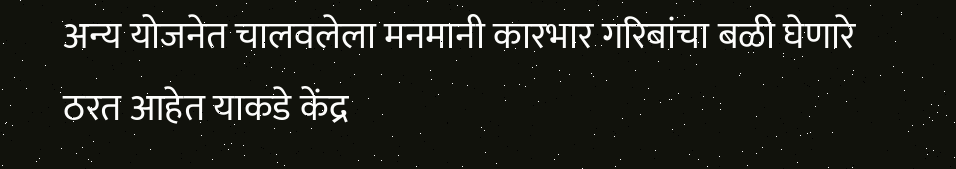अन्य योजनेत चालवलेला मनमानी कारभार गरिबांचा बळी घेणारे ठरत आहेत याकडे केंद्र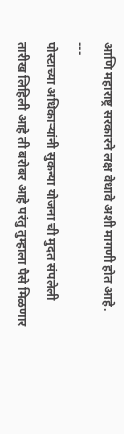आणि महाराष्ट्र सरकारने लक्ष वेधावे अशी मागणी होत आहे.
---
पोस्टाच्या अधिकाऱ्यांनी सुकन्या योजना ची मुदत संपलेली तारीख लिहिली आहे ती बरोबर आहे परंतु तुम्हाला पैसे मिळणार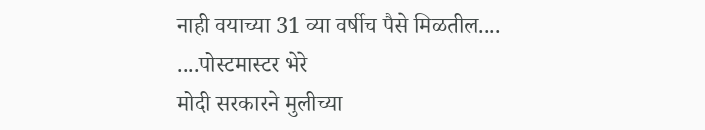नाही वयाच्या 31 व्या वर्षीच पैसे मिळतील....
....पोस्टमास्टर भेरे
मोदी सरकारने मुलीच्या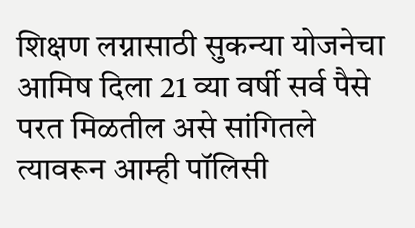शिक्षण लग्नासाठी सुकन्या योजनेचा आमिष दिला 21 व्या वर्षी सर्व पैसे परत मिळतील असे सांगितले त्यावरून आम्ही पॉलिसी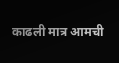काढली मात्र आमची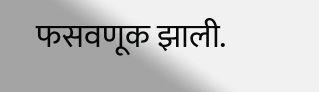फसवणूक झाली.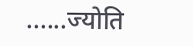......ज्योति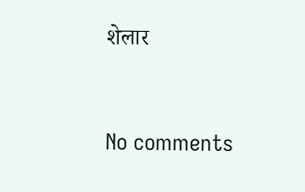शेलार



No comments